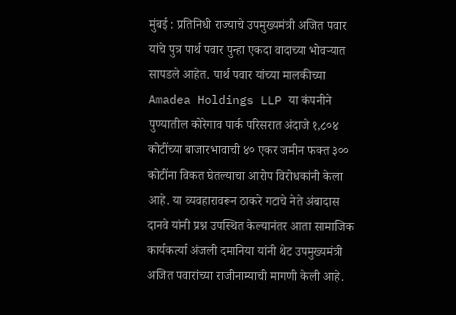मुंबई : प्रतिनिधी राज्याचे उपमुख्यमंत्री अजित पवार यांचे पुत्र पार्थ पवार पुन्हा एकदा वादाच्या भोवऱ्यात सापडले आहेत. पार्थ पवार यांच्या मालकीच्या Amadea Holdings LLP या कंपनीने पुण्यातील कोरेगाव पार्क परिसरात अंदाजे १,८०४ कोटींच्या बाजारभावाची ४० एकर जमीन फक्त ३०० कोटींना विकत घेतल्याचा आरोप विरोधकांनी केला आहे. या व्यवहारावरून ठाकरे गटाचे नेते अंबादास दानवे यांनी प्रश्न उपस्थित केल्यानंतर आता सामाजिक कार्यकर्त्या अंजली दमानिया यांनी थेट उपमुख्यमंत्री अजित पवारांच्या राजीनाम्याची मागणी केली आहे.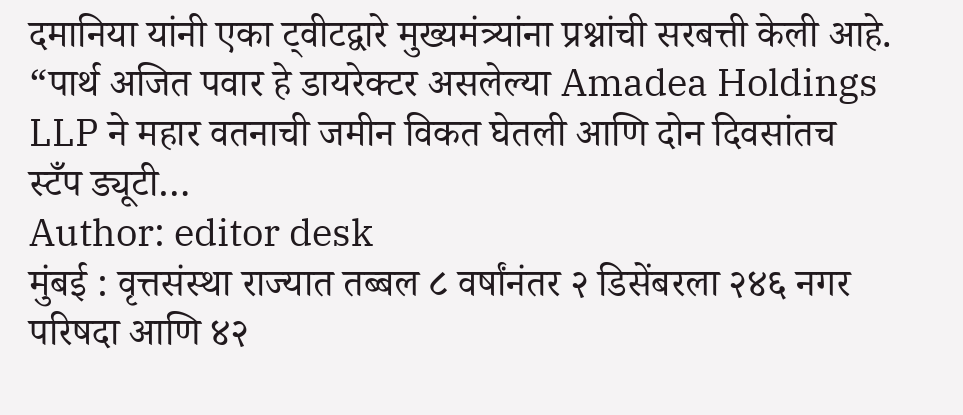दमानिया यांनी एका ट्वीटद्वारे मुख्यमंत्र्यांना प्रश्नांची सरबत्ती केली आहे. “पार्थ अजित पवार हे डायरेक्टर असलेल्या Amadea Holdings LLP ने महार वतनाची जमीन विकत घेतली आणि दोन दिवसांतच स्टँप ड्यूटी…
Author: editor desk
मुंबई : वृत्तसंस्था राज्यात तब्बल ८ वर्षांनंतर २ डिसेंबरला २४६ नगर परिषदा आणि ४२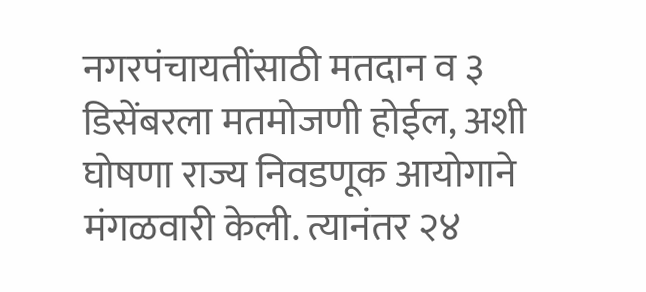नगरपंचायतींसाठी मतदान व ३ डिसेंबरला मतमोजणी होईल, अशी घोषणा राज्य निवडणूक आयोगाने मंगळवारी केली. त्यानंतर २४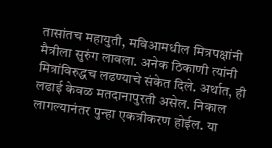तासांतच महायुती, मविआमधील मित्रपक्षांनी मैत्रीला सुरुंग लावला. अनेक ठिकाणी त्यांनी मित्रांविरुद्धच लढण्याचे संकेत दिले. अर्थात, ही लढाई केवळ मतदानापुरती असेल. निकाल लागल्यानंतर पुन्हा एकत्रीकरण होईल. या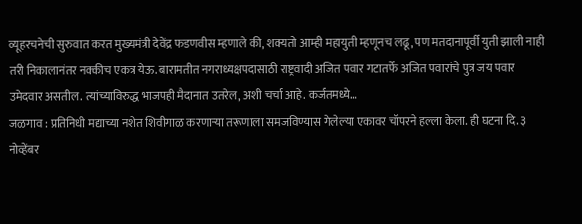व्यूहरचनेची सुरुवात करत मुख्यमंत्री देवेंद्र फडणवीस म्हणाले की, शक्यतो आम्ही महायुती म्हणूनच लढू, पण मतदानापूर्वी युती झाली नाही तरी निकालानंतर नक्कीच एकत्र येऊ. बारामतीत नगराध्यक्षपदासाठी राष्ट्रवादी अजित पवार गटातर्फे अजित पवारांचे पुत्र जय पवार उमेदवार असतील. त्यांच्याविरुद्ध भाजपही मैदानात उतरेल, अशी चर्चा आहे. कर्जतमध्ये…
जळगाव : प्रतिनिधी मद्याच्या नशेत शिवीगाळ करणाऱ्या तरूणाला समजविण्यास गेलेल्या एकावर चॉपरने हल्ला केला. ही घटना दि. ३ नोव्हेंबर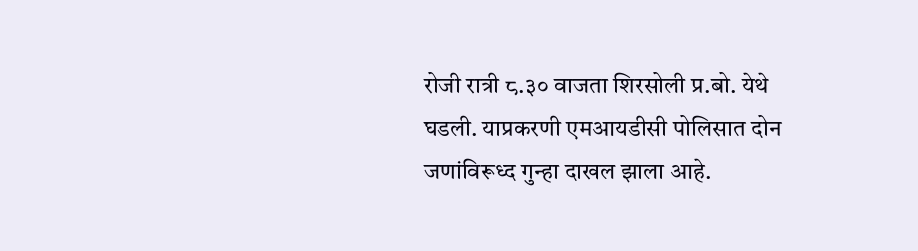रोजी रात्री ८.३० वाजता शिरसोली प्र.बो. येथे घडली. याप्रकरणी एमआयडीसी पोलिसात दोन जणांविरूध्द गुन्हा दाखल झाला आहे.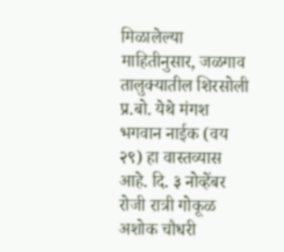मिळालेल्या माहितीनुसार, जळगाव तालुक्यातील शिरसोली प्र.बो. येथे मंगश भगवान नाईक (वय २९) हा वास्तव्यास आहे. दि. ३ नोव्हेंबर रोजी रात्री गोकूळ अशोक चौधरी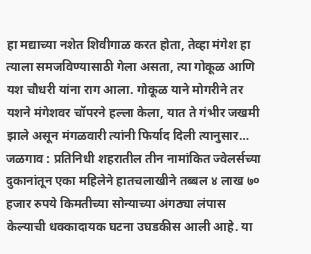हा मद्याच्या नशेत शिवीगाळ करत होता, तेव्हा मंगेश हा त्याला समजविण्यासाठी गेला असता, त्या गोकूळ आणि यश चौधरी यांना राग आला. गोकूळ याने मोगरीने तर यशने मंगेशवर चॉपरने हल्ला केला, यात ते गंभीर जखमी झाले असून मंगळवारी त्यांनी फिर्याद दिली त्यानुसार…
जळगाव : प्रतिनिधी शहरातील तीन नामांकित ज्वेलर्सच्या दुकानांतून एका महिलेने हातचलाखीने तब्बल ४ लाख ७० हजार रुपये किमतीच्या सोन्याच्या अंगठ्या लंपास केल्याची धक्कादायक घटना उघडकीस आली आहे. या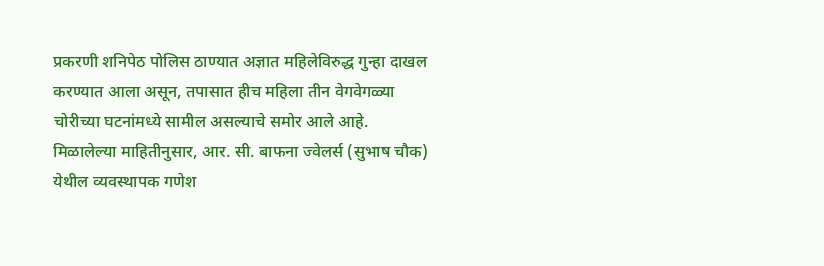प्रकरणी शनिपेठ पोलिस ठाण्यात अज्ञात महिलेविरुद्ध गुन्हा दाखल करण्यात आला असून, तपासात हीच महिला तीन वेगवेगळ्या चोरीच्या घटनांमध्ये सामील असल्याचे समोर आले आहे. मिळालेल्या माहितीनुसार, आर. सी. बाफना ज्वेलर्स (सुभाष चौक) येथील व्यवस्थापक गणेश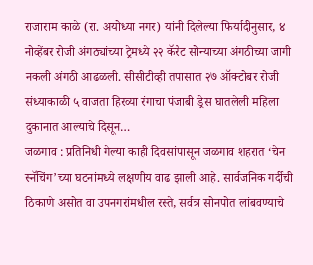राजाराम काळे (रा. अयोध्या नगर) यांनी दिलेल्या फिर्यादीनुसार, ४ नोव्हेंबर रोजी अंगठ्यांच्या ट्रेमध्ये २२ कॅरेट सोन्याच्या अंगठीच्या जागी नकली अंगठी आढळली. सीसीटीव्ही तपासात २७ ऑक्टोबर रोजी संध्याकाळी ५ वाजता हिरव्या रंगाचा पंजाबी ड्रेस घातलेली महिला दुकानात आल्याचे दिसून…
जळगाव : प्रतिनिधी गेल्या काही दिवसांपासून जळगाव शहरात ‘चेन स्नॅचिंग’च्या घटनांमध्ये लक्षणीय वाढ झाली आहे. सार्वजनिक गर्दीची ठिकाणे असोत वा उपनगरांमधील रस्ते, सर्वत्र सोनपोत लांबवण्याचे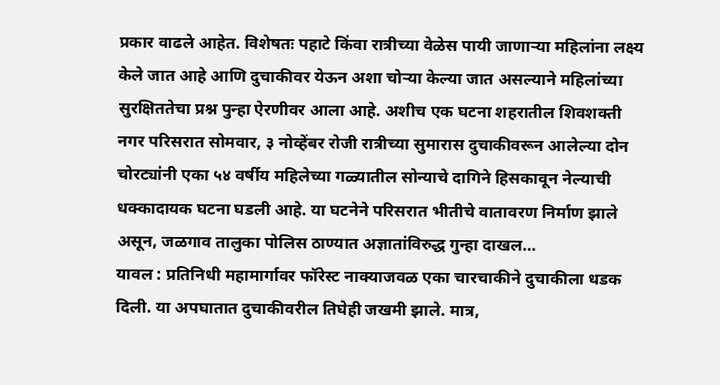प्रकार वाढले आहेत. विशेषतः पहाटे किंवा रात्रीच्या वेळेस पायी जाणाऱ्या महिलांना लक्ष्य केले जात आहे आणि दुचाकीवर येऊन अशा चोऱ्या केल्या जात असल्याने महिलांच्या सुरक्षिततेचा प्रश्न पुन्हा ऐरणीवर आला आहे. अशीच एक घटना शहरातील शिवशक्ती नगर परिसरात सोमवार, ३ नोव्हेंबर रोजी रात्रीच्या सुमारास दुचाकीवरून आलेल्या दोन चोरट्यांनी एका ५४ वर्षीय महिलेच्या गळ्यातील सोन्याचे दागिने हिसकावून नेल्याची धक्कादायक घटना घडली आहे. या घटनेने परिसरात भीतीचे वातावरण निर्माण झाले असून, जळगाव तालुका पोलिस ठाण्यात अज्ञातांविरुद्ध गुन्हा दाखल…
यावल : प्रतिनिधी महामार्गावर फॉरेस्ट नाक्याजवळ एका चारचाकीने दुचाकीला धडक दिली. या अपघातात दुचाकीवरील तिघेही जखमी झाले. मात्र,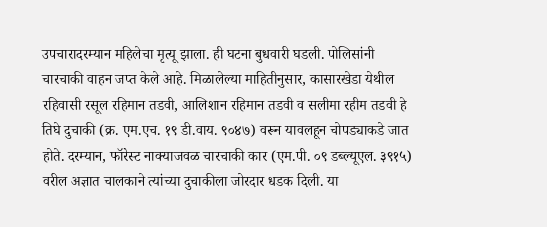उपचारादरम्यान महिलेचा मृत्यू झाला. ही घटना बुधवारी घडली. पोलिसांनी चारचाकी वाहन जप्त केले आहे. मिळालेल्या माहितीनुसार, कासारखेडा येथील रहिवासी रसूल रहिमान तडवी, आलिशान रहिमान तडवी व सलीमा रहीम तडवी हे तिघे दुचाकी (क्र. एम.एच. १९ डी.वाय. ९०४७) वरून यावलहून चोपड्याकडे जात होते. दरम्यान, फॉरेस्ट नाक्याजवळ चारचाकी कार (एम.पी. ०९ डब्ल्यूएल. ३९१५) वरील अज्ञात चालकाने त्यांच्या दुचाकीला जोरदार धडक दिली. या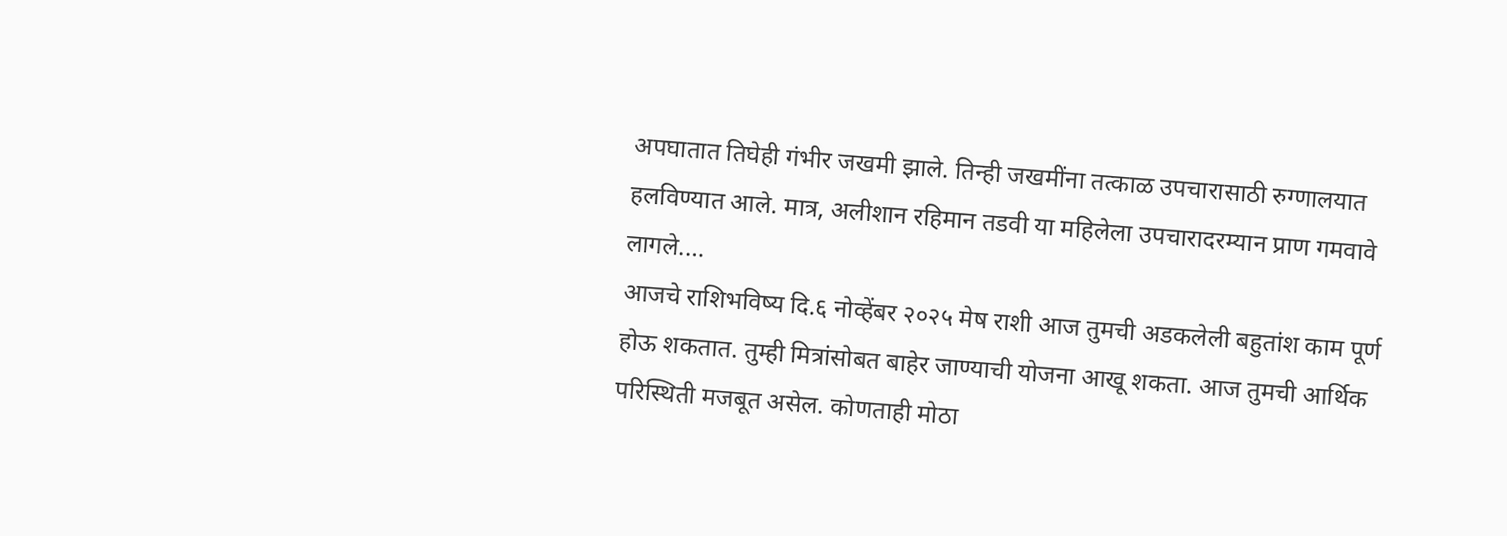अपघातात तिघेही गंभीर जखमी झाले. तिन्ही जखमींना तत्काळ उपचारासाठी रुग्णालयात हलविण्यात आले. मात्र, अलीशान रहिमान तडवी या महिलेला उपचारादरम्यान प्राण गमवावे लागले.…
आजचे राशिभविष्य दि.६ नोव्हेंबर २०२५ मेष राशी आज तुमची अडकलेली बहुतांश काम पूर्ण होऊ शकतात. तुम्ही मित्रांसोबत बाहेर जाण्याची योजना आखू शकता. आज तुमची आर्थिक परिस्थिती मजबूत असेल. कोणताही मोठा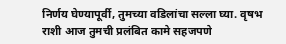निर्णय घेण्यापूर्वी, तुमच्या वडिलांचा सल्ला घ्या. वृषभ राशी आज तुमची प्रलंबित कामे सहजपणे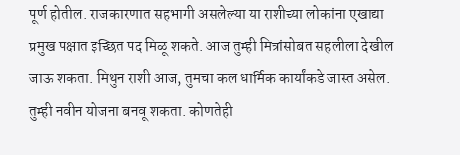पूर्ण होतील. राजकारणात सहभागी असलेल्या या राशीच्या लोकांना एखाद्या प्रमुख पक्षात इच्छित पद मिळू शकते. आज तुम्ही मित्रांसोबत सहलीला देखील जाऊ शकता. मिथुन राशी आज, तुमचा कल धार्मिक कार्यांकडे जास्त असेल. तुम्ही नवीन योजना बनवू शकता. कोणतेही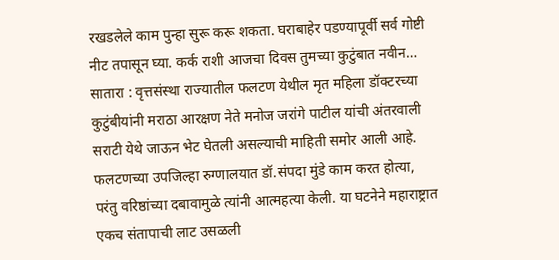रखडलेले काम पुन्हा सुरू करू शकता. घराबाहेर पडण्यापूर्वी सर्व गोष्टी नीट तपासून घ्या. कर्क राशी आजचा दिवस तुमच्या कुटुंबात नवीन…
सातारा : वृत्तसंस्था राज्यातील फलटण येथील मृत महिला डॉक्टरच्या कुटुंबीयांनी मराठा आरक्षण नेते मनोज जरांगे पाटील यांची अंतरवाली सराटी येथे जाऊन भेट घेतली असल्याची माहिती समोर आली आहे. फलटणच्या उपजिल्हा रुग्णालयात डॉ.संपदा मुंडे काम करत होत्या, परंतु वरिष्ठांच्या दबावामुळे त्यांनी आत्महत्या केली. या घटनेने महाराष्ट्रात एकच संतापाची लाट उसळली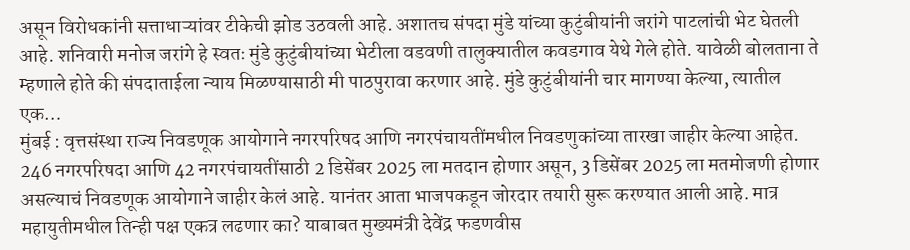असून विरोधकांनी सत्ताधाऱ्यांवर टीकेची झोड उठवली आहे. अशातच संपदा मुंडे यांच्या कुटुंबीयांनी जरांगे पाटलांची भेट घेतली आहे. शनिवारी मनोज जरांगे हे स्वतः मुंडे कुटुंबीयांच्या भेटीला वडवणी तालुक्यातील कवडगाव येथे गेले होते. यावेळी बोलताना ते म्हणाले होते की संपदाताईला न्याय मिळण्यासाठी मी पाठपुरावा करणार आहे. मुंडे कुटुंबीयांनी चार मागण्या केल्या, त्यातील एक…
मुंबई : वृत्तसंस्था राज्य निवडणूक आयोगाने नगरपरिषद आणि नगरपंचायतींमधील निवडणुकांच्या तारखा जाहीर केल्या आहेत. 246 नगरपरिषदा आणि 42 नगरपंचायतींसाठी 2 डिसेंबर 2025 ला मतदान होणार असून, 3 डिसेंबर 2025 ला मतमोजणी होणार असल्याचं निवडणूक आयोगाने जाहीर केलं आहे. यानंतर आता भाजपकडून जोरदार तयारी सुरू करण्यात आली आहे. मात्र महायुतीमधील तिन्ही पक्ष एकत्र लढणार का? याबाबत मुख्यमंत्री देवेंद्र फडणवीस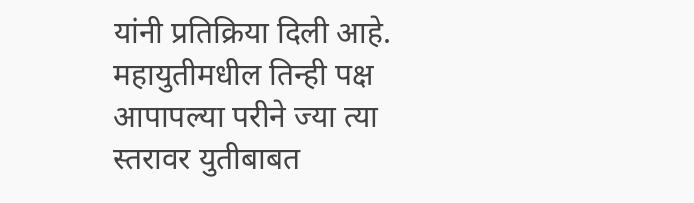यांनी प्रतिक्रिया दिली आहे. महायुतीमधील तिन्ही पक्ष आपापल्या परीने ज्या त्या स्तरावर युतीबाबत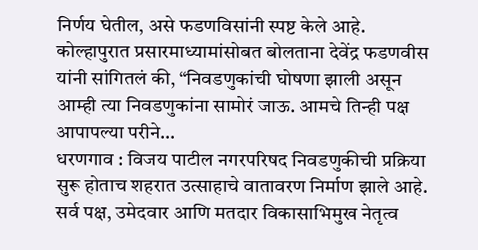निर्णय घेतील, असे फडणविसांनी स्पष्ट केले आहे. कोल्हापुरात प्रसारमाध्यामांसोबत बोलताना देवेंद्र फडणवीस यांनी सांगितलं की, “निवडणुकांची घोषणा झाली असून आम्ही त्या निवडणुकांना सामोरं जाऊ. आमचे तिन्ही पक्ष आपापल्या परीने…
धरणगाव : विजय पाटील नगरपरिषद निवडणुकीची प्रक्रिया सुरू होताच शहरात उत्साहाचे वातावरण निर्माण झाले आहे. सर्व पक्ष, उमेदवार आणि मतदार विकासाभिमुख नेतृत्व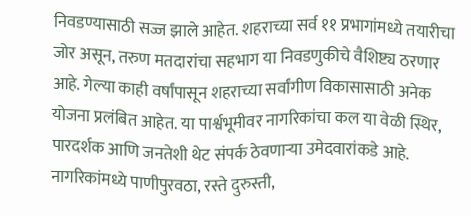निवडण्यासाठी सज्ज झाले आहेत. शहराच्या सर्व ११ प्रभागांमध्ये तयारीचा जोर असून, तरुण मतदारांचा सहभाग या निवडणुकीचे वैशिष्ट्य ठरणार आहे. गेल्या काही वर्षांपासून शहराच्या सर्वांगीण विकासासाठी अनेक योजना प्रलंबित आहेत. या पार्श्वभूमीवर नागरिकांचा कल या वेळी स्थिर, पारदर्शक आणि जनतेशी थेट संपर्क ठेवणाऱ्या उमेदवारांकडे आहे. नागरिकांमध्ये पाणीपुरवठा, रस्ते दुरुस्ती,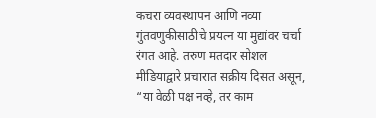कचरा व्यवस्थापन आणि नव्या गुंतवणुकीसाठीचे प्रयत्न या मुद्यांवर चर्चा रंगत आहे. तरुण मतदार सोशल मीडियाद्वारे प्रचारात सक्रीय दिसत असून, “या वेळी पक्ष नव्हे, तर काम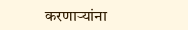करणाऱ्यांना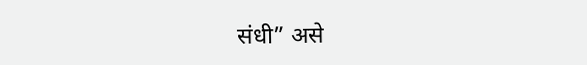संधी” असे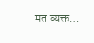मत व्यक्त…